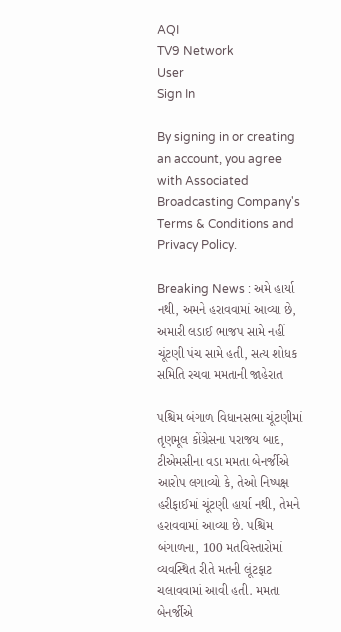AQI
TV9 Network
User
Sign In

By signing in or creating an account, you agree with Associated Broadcasting Company's Terms & Conditions and Privacy Policy.

Breaking News : અમે હાર્યા નથી, અમને હરાવવામાં આવ્યા છે, અમારી લડાઈ ભાજપ સામે નહીં ચૂંટણી પંચ સામે હતી, સત્ય શોધક સમિતિ રચવા મમતાની જાહેરાત

પશ્ચિમ બંગાળ વિધાનસભા ચૂંટણીમાં તૃણમૂલ કોંગ્રેસના પરાજય બાદ, ટીએમસીના વડા મમતા બેનર્જીએ આરોપ લગાવ્યો કે, તેઓ નિષ્પક્ષ હરીફાઈમાં ચૂંટણી હાર્યા નથી, તેમને હરાવવામાં આવ્યા છે. પશ્ચિમ બંગાળના, 100 મતવિસ્તારોમાં વ્યવસ્થિત રીતે મતની લૂંટફાટ ચલાવવામાં આવી હતી. મમતા બેનર્જીએ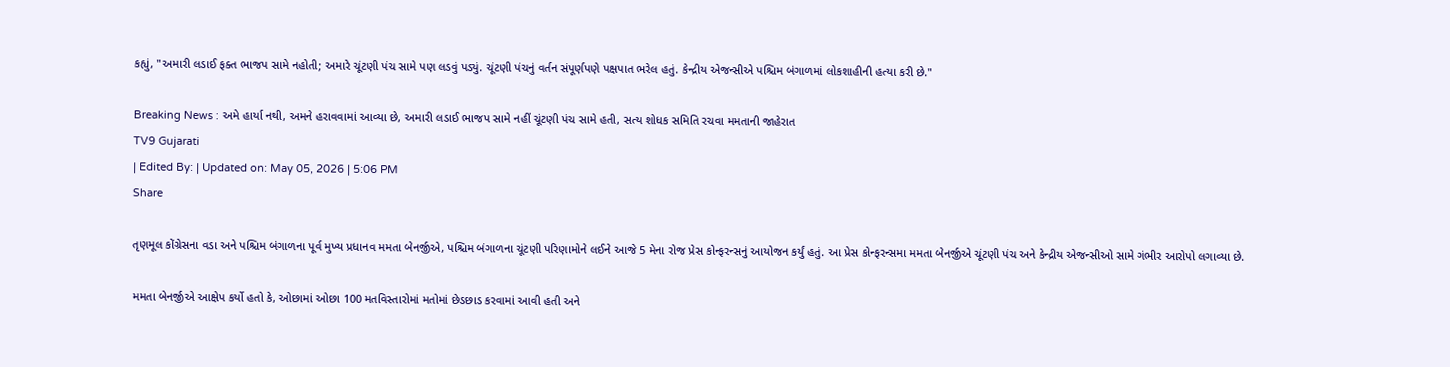કહ્યું, "અમારી લડાઈ ફક્ત ભાજપ સામે નહોતી; અમારે ચૂંટણી પંચ સામે પણ લડવું પડ્યું. ચૂંટણી પંચનું વર્તન સંપૂર્ણપણે પક્ષપાત ભરેલ હતું. કેન્દ્રીય એજન્સીએ પશ્ચિમ બંગાળમાં લોકશાહીની હત્યા કરી છે."

Breaking News : અમે હાર્યા નથી, અમને હરાવવામાં આવ્યા છે, અમારી લડાઈ ભાજપ સામે નહીં ચૂંટણી પંચ સામે હતી, સત્ય શોધક સમિતિ રચવા મમતાની જાહેરાત
TV9 Gujarati
| Edited By: | Updated on: May 05, 2026 | 5:06 PM
Share

તૃણમૂલ કોંગ્રેસના વડા અને પશ્ચિમ બંગાળના પૂર્વ મુખ્ય પ્રધાનવ મમતા બેનર્જીએ, પશ્ચિમ બંગાળના ચૂંટણી પરિણામોને લઈને આજે 5 મેના રોજ પ્રેસ કોન્ફરન્સનું આયોજન કર્યું હતું. આ પ્રેસ કોન્ફરન્સમા મમતા બેનર્જીએ ચૂંટણી પંચ અને કેન્દ્રીય એજન્સીઓ સામે ગંભીર આરોપો લગાવ્યા છે.

મમતા બેનર્જીએ આક્ષેપ કર્યો હતો કે, ઓછામાં ઓછા 100 મતવિસ્તારોમાં મતોમાં છેડછાડ કરવામાં આવી હતી અને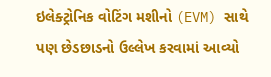ઇલેક્ટ્રોનિક વોટિંગ મશીનો (EVM) સાથે પણ છેડછાડનો ઉલ્લેખ કરવામાં આવ્યો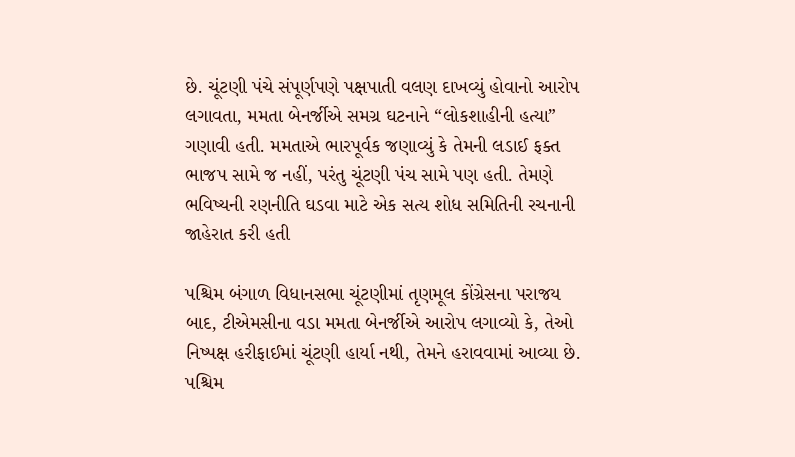છે. ચૂંટણી પંચે સંપૂર્ણપણે પક્ષપાતી વલણ દાખવ્યું હોવાનો આરોપ લગાવતા, મમતા બેનર્જીએ સમગ્ર ઘટનાને “લોકશાહીની હત્યા” ગણાવી હતી. મમતાએ ભારપૂર્વક જણાવ્યું કે તેમની લડાઈ ફક્ત ભાજપ સામે જ નહીં, પરંતુ ચૂંટણી પંચ સામે પણ હતી. તેમણે ભવિષ્યની રણનીતિ ઘડવા માટે એક સત્ય શોધ સમિતિની રચનાની જાહેરાત કરી હતી

પશ્ચિમ બંગાળ વિધાનસભા ચૂંટણીમાં તૃણમૂલ કોંગ્રેસના પરાજય બાદ, ટીએમસીના વડા મમતા બેનર્જીએ આરોપ લગાવ્યો કે, તેઓ નિષ્પક્ષ હરીફાઈમાં ચૂંટણી હાર્યા નથી, તેમને હરાવવામાં આવ્યા છે. પશ્ચિમ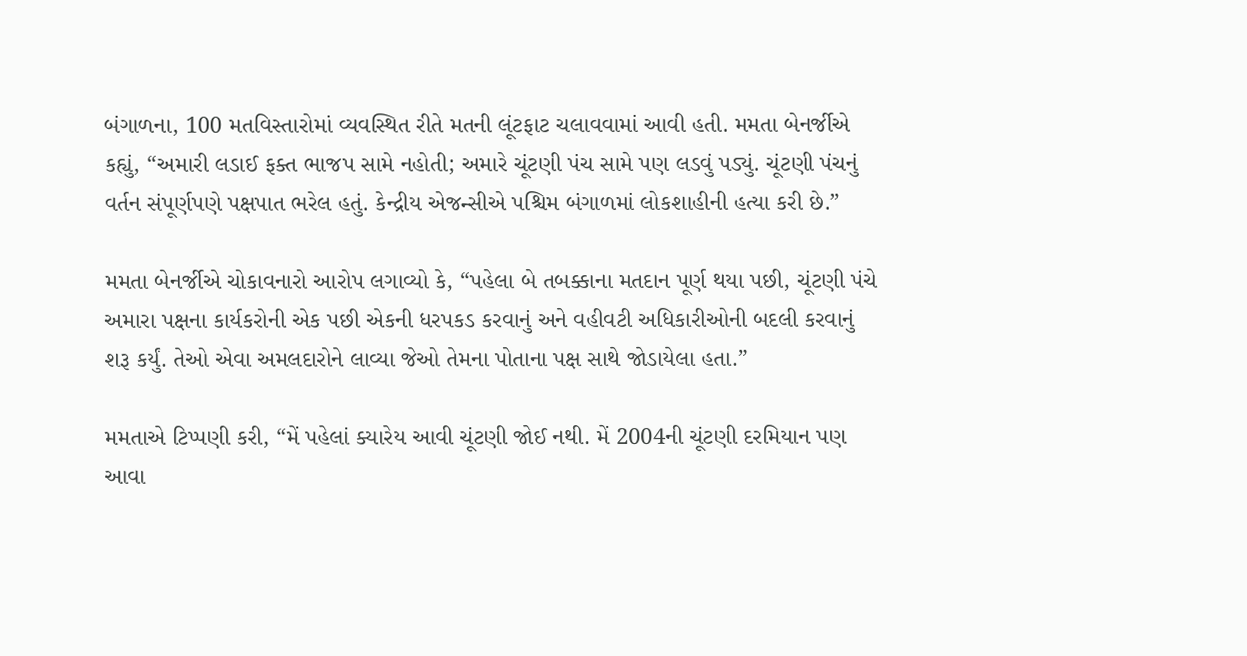બંગાળના, 100 મતવિસ્તારોમાં વ્યવસ્થિત રીતે મતની લૂંટફાટ ચલાવવામાં આવી હતી. મમતા બેનર્જીએ કહ્યું, “અમારી લડાઈ ફક્ત ભાજપ સામે નહોતી; અમારે ચૂંટણી પંચ સામે પણ લડવું પડ્યું. ચૂંટણી પંચનું વર્તન સંપૂર્ણપણે પક્ષપાત ભરેલ હતું. કેન્દ્રીય એજન્સીએ પશ્ચિમ બંગાળમાં લોકશાહીની હત્યા કરી છે.”

મમતા બેનર્જીએ ચોકાવનારો આરોપ લગાવ્યો કે, “પહેલા બે તબક્કાના મતદાન પૂર્ણ થયા પછી, ચૂંટણી પંચે અમારા પક્ષના કાર્યકરોની એક પછી એકની ધરપકડ કરવાનું અને વહીવટી અધિકારીઓની બદલી કરવાનું શરૂ કર્યું. તેઓ એવા અમલદારોને લાવ્યા જેઓ તેમના પોતાના પક્ષ સાથે જોડાયેલા હતા.”

મમતાએ ટિપ્પણી કરી, “મેં પહેલાં ક્યારેય આવી ચૂંટણી જોઈ નથી. મેં 2004ની ચૂંટણી દરમિયાન પણ આવા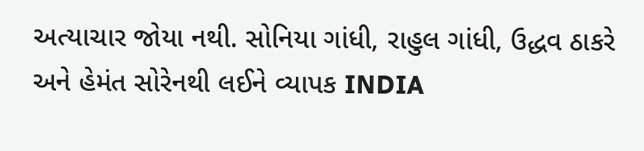અત્યાચાર જોયા નથી. સોનિયા ગાંધી, રાહુલ ગાંધી, ઉદ્ધવ ઠાકરે અને હેમંત સોરેનથી લઈને વ્યાપક INDIA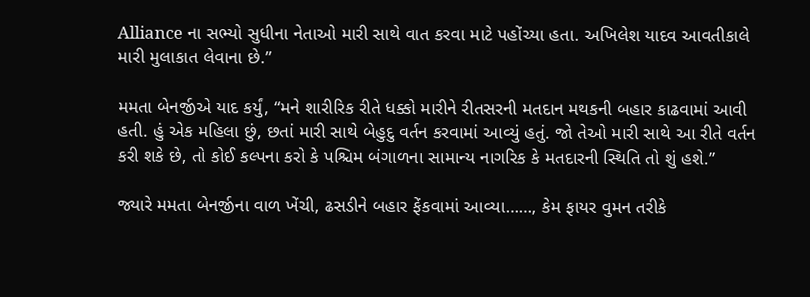Alliance ના સભ્યો સુધીના નેતાઓ મારી સાથે વાત કરવા માટે પહોંચ્યા હતા. અખિલેશ યાદવ આવતીકાલે મારી મુલાકાત લેવાના છે.”

મમતા બેનર્જીએ યાદ કર્યું, “મને શારીરિક રીતે ધક્કો મારીને રીતસરની મતદાન મથકની બહાર કાઢવામાં આવી હતી. હું એક મહિલા છું, છતાં મારી સાથે બેહુદુ વર્તન કરવામાં આવ્યું હતું. જો તેઓ મારી સાથે આ રીતે વર્તન કરી શકે છે, તો કોઈ કલ્પના કરો કે પશ્ચિમ બંગાળના સામાન્ય નાગરિક કે મતદારની સ્થિતિ તો શું હશે.”

જ્યારે મમતા બેનર્જીના વાળ ખેંચી, ઢસડીને બહાર ફેંકવામાં આવ્યા……, કેમ ફાયર વુમન તરીકે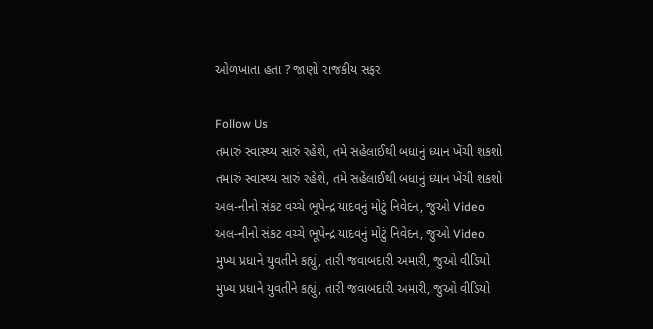ઓળખાતા હતા ? જાણો રાજકીય સફર

Follow Us
તમારું સ્વાસ્થ્ય સારું રહેશે, તમે સહેલાઈથી બધાનું ધ્યાન ખેંચી શકશો
તમારું સ્વાસ્થ્ય સારું રહેશે, તમે સહેલાઈથી બધાનું ધ્યાન ખેંચી શકશો
અલ-નીનો સંકટ વચ્ચે ભૂપેન્દ્ર યાદવનું મોટું નિવેદન, જુઓ Video
અલ-નીનો સંકટ વચ્ચે ભૂપેન્દ્ર યાદવનું મોટું નિવેદન, જુઓ Video
મુખ્ય પ્રધાને યુવતીને કહ્યું, તારી જવાબદારી અમારી, જુઓ વીડિયો
મુખ્ય પ્રધાને યુવતીને કહ્યું, તારી જવાબદારી અમારી, જુઓ વીડિયો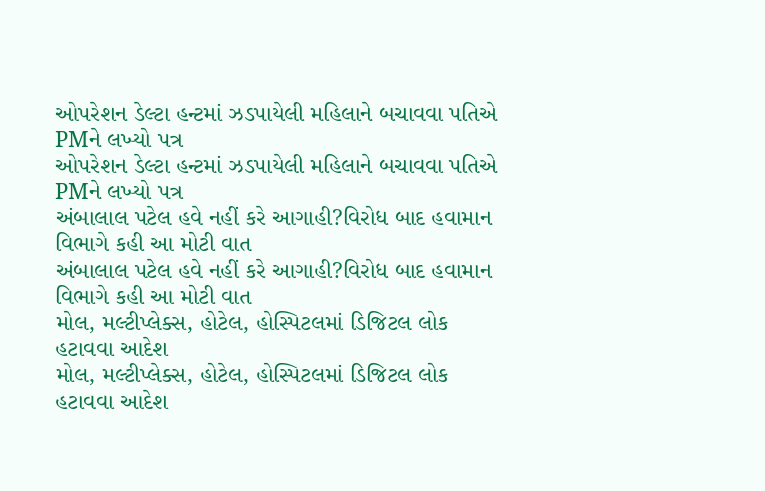ઓપરેશન ડેલ્ટા હન્ટમાં ઝડપાયેલી મહિલાને બચાવવા પતિએ PMને લખ્યો પત્ર
ઓપરેશન ડેલ્ટા હન્ટમાં ઝડપાયેલી મહિલાને બચાવવા પતિએ PMને લખ્યો પત્ર
અંબાલાલ પટેલ હવે નહીં કરે આગાહી?વિરોધ બાદ હવામાન વિભાગે કહી આ મોટી વાત
અંબાલાલ પટેલ હવે નહીં કરે આગાહી?વિરોધ બાદ હવામાન વિભાગે કહી આ મોટી વાત
મોલ, મલ્ટીપ્લેક્સ, હોટેલ, હોસ્પિટલમાં ડિજિટલ લોક હટાવવા આદેશ
મોલ, મલ્ટીપ્લેક્સ, હોટેલ, હોસ્પિટલમાં ડિજિટલ લોક હટાવવા આદેશ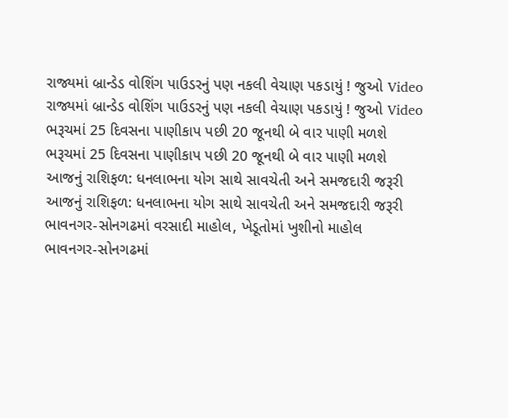રાજ્યમાં બ્રાન્ડેડ વોશિંગ પાઉડરનું પણ નકલી વેચાણ પકડાયું ! જુઓ Video
રાજ્યમાં બ્રાન્ડેડ વોશિંગ પાઉડરનું પણ નકલી વેચાણ પકડાયું ! જુઓ Video
ભરૂચમાં 25 દિવસના પાણીકાપ પછી 20 જૂનથી બે વાર પાણી મળશે
ભરૂચમાં 25 દિવસના પાણીકાપ પછી 20 જૂનથી બે વાર પાણી મળશે
આજનું રાશિફળ: ધનલાભના યોગ સાથે સાવચેતી અને સમજદારી જરૂરી
આજનું રાશિફળ: ધનલાભના યોગ સાથે સાવચેતી અને સમજદારી જરૂરી
ભાવનગર-સોનગઢમાં વરસાદી માહોલ, ખેડૂતોમાં ખુશીનો માહોલ
ભાવનગર-સોનગઢમાં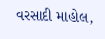વરસાદી માહોલ,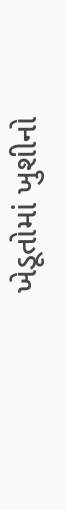ખેડૂતોમાં ખુશીનો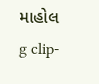માહોલ
g clip-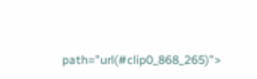path="url(#clip0_868_265)">